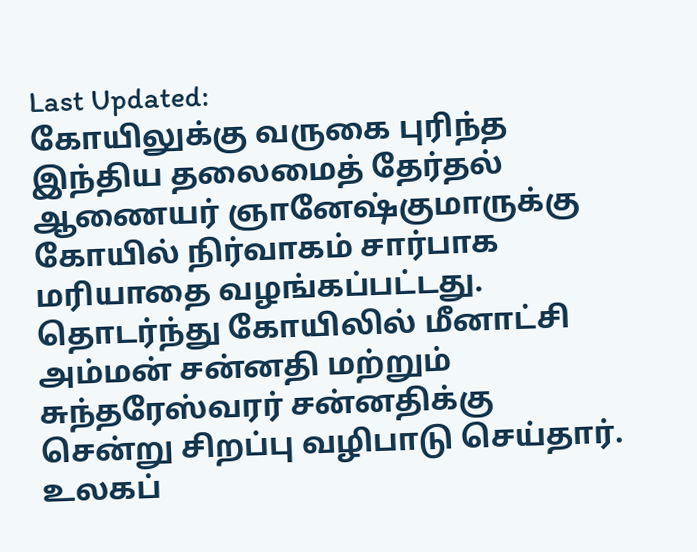Last Updated:
கோயிலுக்கு வருகை புரிந்த இந்திய தலைமைத் தேர்தல் ஆணையர் ஞானேஷ்குமாருக்கு கோயில் நிர்வாகம் சார்பாக மரியாதை வழங்கப்பட்டது. தொடர்ந்து கோயிலில் மீனாட்சி அம்மன் சன்னதி மற்றும் சுந்தரேஸ்வரர் சன்னதிக்கு சென்று சிறப்பு வழிபாடு செய்தார்.
உலகப்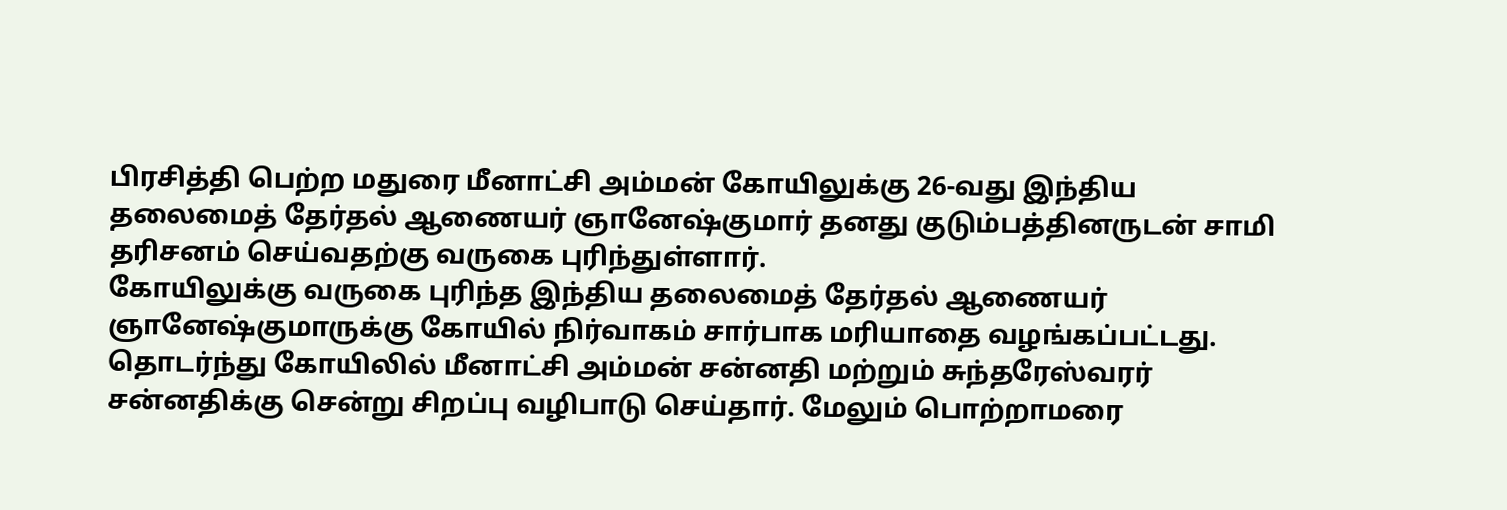பிரசித்தி பெற்ற மதுரை மீனாட்சி அம்மன் கோயிலுக்கு 26-வது இந்திய தலைமைத் தேர்தல் ஆணையர் ஞானேஷ்குமார் தனது குடும்பத்தினருடன் சாமி தரிசனம் செய்வதற்கு வருகை புரிந்துள்ளார்.
கோயிலுக்கு வருகை புரிந்த இந்திய தலைமைத் தேர்தல் ஆணையர் ஞானேஷ்குமாருக்கு கோயில் நிர்வாகம் சார்பாக மரியாதை வழங்கப்பட்டது. தொடர்ந்து கோயிலில் மீனாட்சி அம்மன் சன்னதி மற்றும் சுந்தரேஸ்வரர் சன்னதிக்கு சென்று சிறப்பு வழிபாடு செய்தார். மேலும் பொற்றாமரை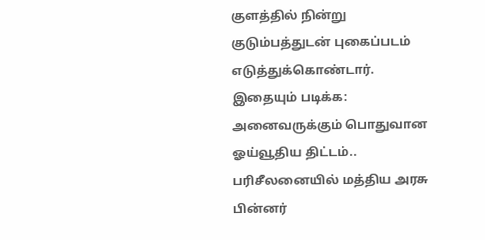குளத்தில் நின்று குடும்பத்துடன் புகைப்படம் எடுத்துக்கொண்டார்.
இதையும் படிக்க: அனைவருக்கும் பொதுவான ஓய்வூதிய திட்டம்.. பரிசீலனையில் மத்திய அரசு
பின்னர்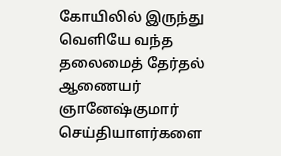கோயிலில் இருந்து வெளியே வந்த தலைமைத் தேர்தல் ஆணையர் ஞானேஷ்குமார் செய்தியாளர்களை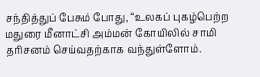சந்தித்துப் பேசும் போது, “உலகப் புகழ்பெற்ற மதுரை மீனாட்சி அம்மன் கோயிலில் சாமி தரிசனம் செய்வதற்காக வந்துள்ளோம்.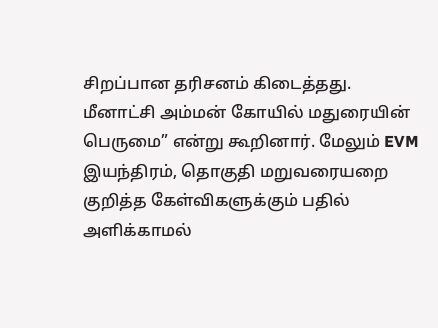சிறப்பான தரிசனம் கிடைத்தது. மீனாட்சி அம்மன் கோயில் மதுரையின் பெருமை” என்று கூறினார். மேலும் EVM இயந்திரம், தொகுதி மறுவரையறை குறித்த கேள்விகளுக்கும் பதில் அளிக்காமல்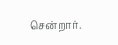சென்றார்.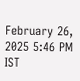February 26, 2025 5:46 PM IST